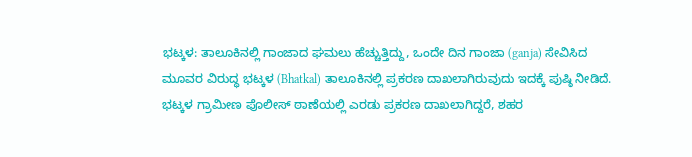ಭಟ್ಕಳ: ತಾಲೂಕಿನಲ್ಲಿ ಗಾಂಜಾದ ಘಮಲು ಹೆಚ್ಚುತ್ತಿದ್ದು, ಒಂದೇ ದಿನ ಗಾಂಜಾ (ganja) ಸೇವಿಸಿದ ಮೂವರ ವಿರುದ್ಧ ಭಟ್ಕಳ (Bhatkal) ತಾಲೂಕಿನಲ್ಲಿ ಪ್ರಕರಣ ದಾಖಲಾಗಿರುವುದು ಇದಕ್ಕೆ ಪುಷ್ಠಿ ನೀಡಿದೆ. ಭಟ್ಕಳ ಗ್ರಾಮೀಣ ಪೊಲೀಸ್ ಠಾಣೆಯಲ್ಲಿ ಎರಡು ಪ್ರಕರಣ ದಾಖಲಾಗಿದ್ದರೆ, ಶಹರ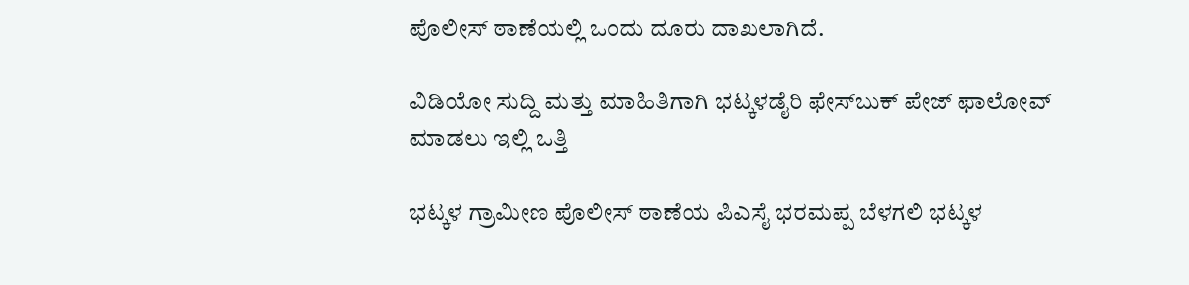ಪೊಲೀಸ್ ಠಾಣೆಯಲ್ಲಿ ಒಂದು ದೂರು ದಾಖಲಾಗಿದೆ.

ವಿಡಿಯೋ ಸುದ್ದಿ ಮತ್ತು ಮಾಹಿತಿಗಾಗಿ ಭಟ್ಕಳಡೈರಿ ಫೇಸ್‌ಬುಕ್‌ ಪೇಜ್ ಫಾಲೋವ್ ಮಾಡಲು ಇಲ್ಲಿ ಒತ್ತಿ

ಭಟ್ಕಳ ಗ್ರಾಮೀಣ ಪೊಲೀಸ್ ಠಾಣೆಯ ಪಿಎಸೈ ಭರಮಪ್ಪ ಬೆಳಗಲಿ ಭಟ್ಕಳ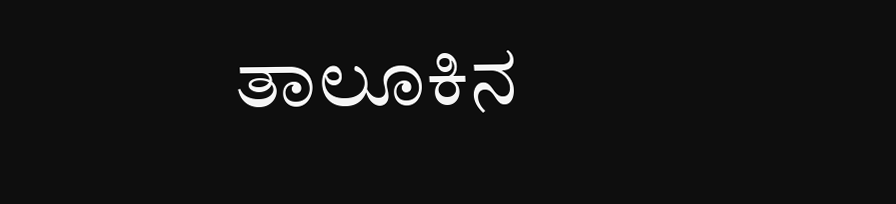ತಾಲೂಕಿನ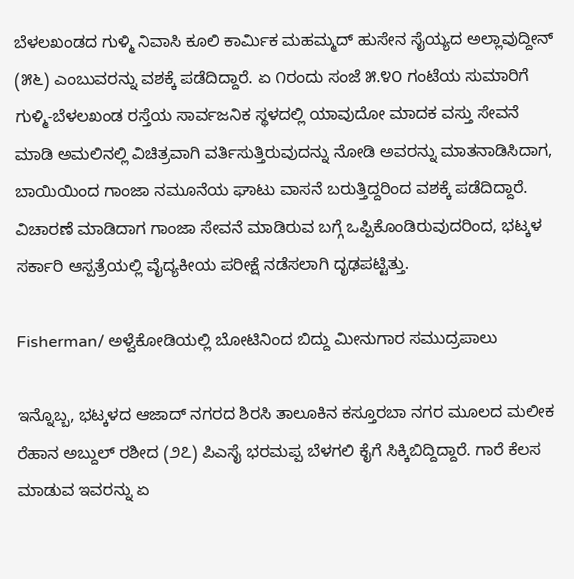ಬೆಳಲಖಂಡದ ಗುಳ್ಮಿ ನಿವಾಸಿ ಕೂಲಿ ಕಾರ್ಮಿಕ ಮಹಮ್ಮದ್ ಹುಸೇನ ಸೈಯ್ಯದ ಅಲ್ಲಾವುದ್ದೀನ್ (೫೬) ಎಂಬುವರನ್ನು ವಶಕ್ಕೆ ಪಡೆದಿದ್ದಾರೆ. ಏ ೧ರಂದು ಸಂಜೆ ೫.೪೦ ಗಂಟೆಯ ಸುಮಾರಿಗೆ ಗುಳ್ಮಿ-ಬೆಳಲಖಂಡ ರಸ್ತೆಯ ಸಾರ್ವಜನಿಕ ಸ್ಥಳದಲ್ಲಿ ಯಾವುದೋ ಮಾದಕ ವಸ್ತು ಸೇವನೆ ಮಾಡಿ ಅಮಲಿನಲ್ಲಿ ವಿಚಿತ್ರವಾಗಿ ವರ್ತಿಸುತ್ತಿರುವುದನ್ನು ನೋಡಿ ಅವರನ್ನು ಮಾತನಾಡಿಸಿದಾಗ, ಬಾಯಿಯಿಂದ ಗಾಂಜಾ ನಮೂನೆಯ ಘಾಟು ವಾಸನೆ ಬರುತ್ತಿದ್ದರಿಂದ ವಶಕ್ಕೆ ಪಡೆದಿದ್ದಾರೆ. ವಿಚಾರಣೆ ಮಾಡಿದಾಗ ಗಾಂಜಾ ಸೇವನೆ ಮಾಡಿರುವ ಬಗ್ಗೆ ಒಪ್ಪಿಕೊಂಡಿರುವುದರಿಂದ, ಭಟ್ಕಳ ಸರ್ಕಾರಿ ಆಸ್ಪತ್ರೆಯಲ್ಲಿ ವೈದ್ಯಕೀಯ ಪರೀಕ್ಷೆ ನಡೆಸಲಾಗಿ ದೃಢಪಟ್ಟಿತ್ತು.

Fisherman/ ಅಳ್ವೆಕೋಡಿಯಲ್ಲಿ ಬೋಟಿನಿಂದ ಬಿದ್ದು ಮೀನುಗಾರ ಸಮುದ್ರಪಾಲು

ಇನ್ನೊಬ್ಬ, ಭಟ್ಕಳದ ಆಜಾದ್ ನಗರದ ಶಿರಸಿ ತಾಲೂಕಿನ ಕಸ್ತೂರಬಾ ನಗರ ಮೂಲದ ಮಲೀಕ ರೆಹಾನ ಅಬ್ದುಲ್ ರಶೀದ (೨೭) ಪಿಎಸೈ ಭರಮಪ್ಪ ಬೆಳಗಲಿ ಕೈಗೆ ಸಿಕ್ಕಿಬಿದ್ದಿದ್ದಾರೆ. ಗಾರೆ ಕೆಲಸ ಮಾಡುವ ಇವರನ್ನು ಏ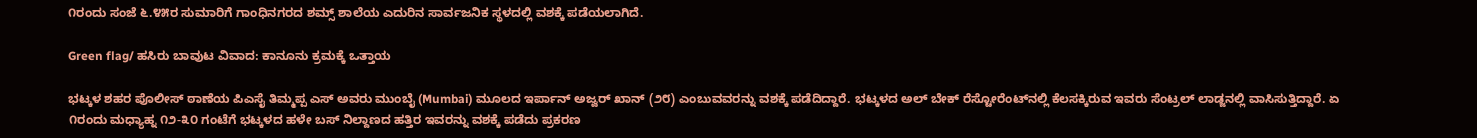೧ರಂದು ಸಂಜೆ ೬.೪೫ರ ಸುಮಾರಿಗೆ ಗಾಂಧಿನಗರದ ಶಮ್ಸ್ ಶಾಲೆಯ ಎದುರಿನ ಸಾರ್ವಜನಿಕ ಸ್ಥಳದಲ್ಲಿ ವಶಕ್ಕೆ ಪಡೆಯಲಾಗಿದೆ.

Green flag/ ಹಸಿರು ಬಾವುಟ ವಿವಾದ: ಕಾನೂನು ಕ್ರಮಕ್ಕೆ ಒತ್ತಾಯ

ಭಟ್ಕಳ ಶಹರ ಪೊಲೀಸ್ ಠಾಣೆಯ ಪಿಎಸೈ ತಿಮ್ಮಪ್ಪ ಎಸ್ ಅವರು ಮುಂಬೈ (Mumbai) ಮೂಲದ ಇರ್ಪಾನ್ ಅಜ್ವರ್ ಖಾನ್ (೨೮) ಎಂಬುವವರನ್ನು ವಶಕ್ಕೆ ಪಡೆದಿದ್ದಾರೆ. ಭಟ್ಕಳದ ಅಲ್ ಬೇಕ್ ರೆಸ್ಟೋರೆಂಟ್‌ನಲ್ಲಿ ಕೆಲಸಕ್ಕಿರುವ ಇವರು ಸೆಂಟ್ರಲ್ ಲಾಡ್ಜನಲ್ಲಿ ವಾಸಿಸುತ್ತಿದ್ದಾರೆ. ಏ ೧ರಂದು ಮಧ್ಯಾಹ್ನ ೧೨-೩೦ ಗಂಟೆಗೆ ಭಟ್ಕಳದ ಹಳೇ ಬಸ್ ನಿಲ್ದಾಣದ ಹತ್ತಿರ ಇವರನ್ನು ವಶಕ್ಕೆ ಪಡೆದು ಪ್ರಕರಣ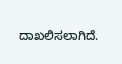ದಾಖಲಿಸಲಾಗಿದೆ.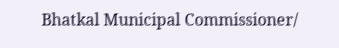Bhatkal Municipal Commissioner/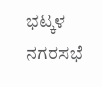ಭಟ್ಕಳ‌ ನಗರಸಭೆ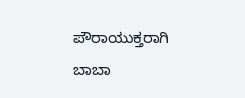ಪೌರಾಯುಕ್ತರಾಗಿ ಬಾಬಾ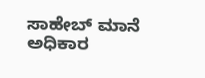ಸಾಹೇಬ್ ಮಾನೆ ಅಧಿಕಾರ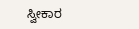ಸ್ವೀಕಾರ